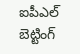ఐపీఎల్ బెట్టింగ్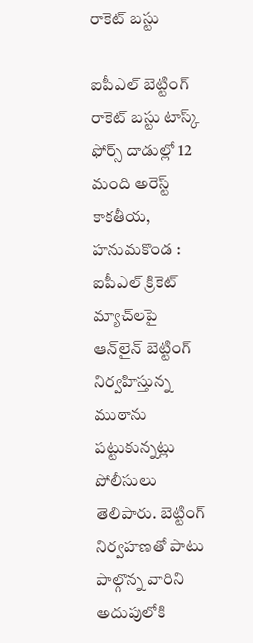రాకెట్ బస్టు

ఐపీఎల్ బెట్టింగ్ రాకెట్ బస్టు టాస్క్ ఫోర్స్ దాడుల్లో 12 మంది అరెస్ట్ కాకతీయ, హనుమకొండ : ఐపీఎల్ క్రికెట్ మ్యాచ్‌లపై ఆన్‌లైన్ బెట్టింగ్ నిర్వహిస్తున్న ముఠాను పట్టుకున్నట్లు పోలీసులు తెలిపారు. బెట్టింగ్ నిర్వహణతో పాటు పాల్గొన్న వారిని అదుపులోకి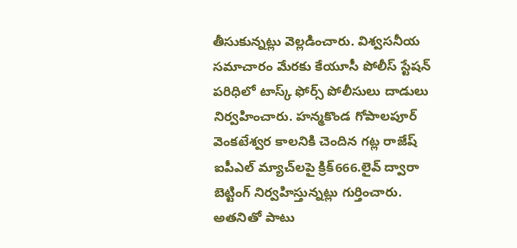తీసుకున్నట్లు వెల్లడించారు. విశ్వసనీయ సమాచారం మేరకు కేయూసీ పోలీస్ స్టేషన్ పరిధిలో టాస్క్ ఫోర్స్ పోలీసులు దాడులు నిర్వహించారు. హన్మకొండ గోపాలపూర్ వెంకటేశ్వర కాలనికి చెందిన గట్ల రాజేష్ ఐపీఎల్ మ్యాచ్‌లపై క్రిక్666.లైవ్ ద్వారా బెట్టింగ్ నిర్వహిస్తున్నట్లు గుర్తించారు. అతనితో పాటు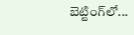బెట్టింగ్‌లో...